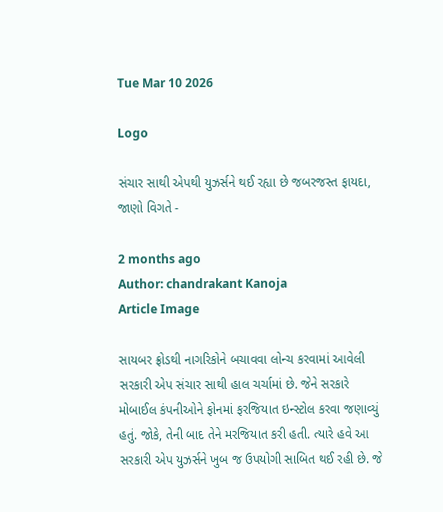Tue Mar 10 2026

Logo

સંચાર સાથી એપથી યુઝર્સને થઈ રહ્યા છે જબરજસ્ત ફાયદા, જાણો વિગતે -

2 months ago
Author: chandrakant Kanoja
Article Image

સાયબર ફ્રોડથી નાગરિકોને બચાવવા લોન્ચ કરવામાં આવેલી સરકારી એપ સંચાર સાથી હાલ ચર્ચામાં છે. જેને સરકારે મોબાઈલ કંપનીઓને ફોનમાં ફરજિયાત ઇન્સ્ટોલ કરવા જણાવ્યું હતું. જોકે, તેની બાદ તેને મરજિયાત કરી હતી. ત્યારે હવે આ સરકારી એપ યુઝર્સને ખુબ જ ઉપયોગી સાબિત થઈ રહી છે. જે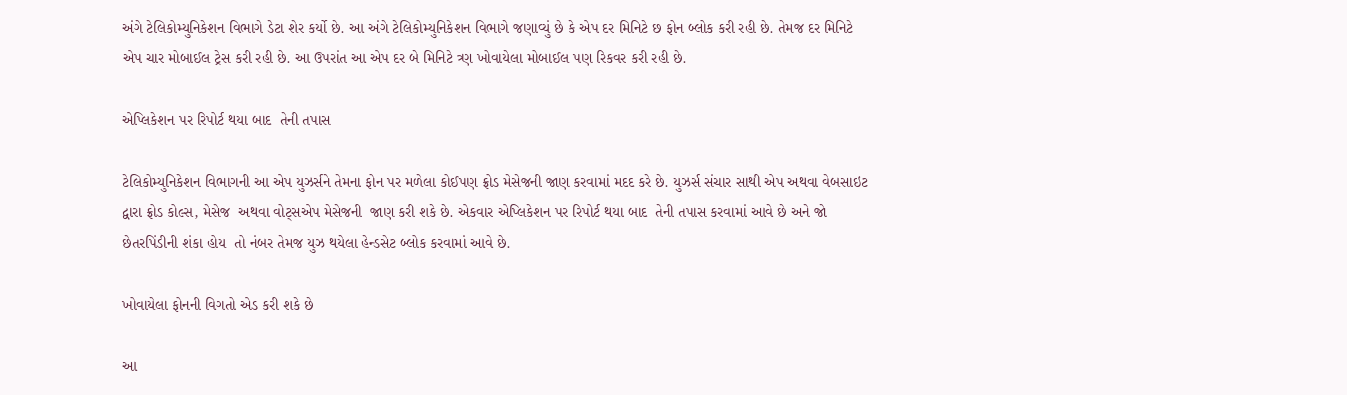અંગે ટેલિકોમ્યુનિકેશન વિભાગે ડેટા શેર કર્યો છે. આ અંગે ટેલિકોમ્યુનિકેશન વિભાગે જણાવ્યું છે કે એપ દર મિનિટે છ ફોન બ્લોક કરી રહી છે. તેમજ દર મિનિટે એપ ચાર મોબાઈલ ટ્રેસ કરી રહી છે. આ ઉપરાંત આ એપ દર બે મિનિટે ત્ર્ણ ખોવાયેલા મોબાઈલ પણ રિકવર કરી રહી છે.

એપ્લિકેશન પર રિપોર્ટ થયા બાદ  તેની તપાસ

ટેલિકોમ્યુનિકેશન વિભાગની આ એપ યુઝર્સને તેમના ફોન પર મળેલા કોઈપણ ફ્રોડ મેસેજની જાણ કરવામાં મદદ કરે છે. યુઝર્સ સંચાર સાથી એપ અથવા વેબસાઇટ દ્વારા ફ્રોડ કોલ્સ, મેસેજ  અથવા વોટ્સએપ મેસેજની  જાણ કરી શકે છે. એકવાર એપ્લિકેશન પર રિપોર્ટ થયા બાદ  તેની તપાસ કરવામાં આવે છે અને જો છેતરપિંડીની શંકા હોય  તો નંબર તેમજ યુઝ થયેલા હેન્ડસેટ બ્લોક કરવામાં આવે છે.

ખોવાયેલા ફોનની વિગતો એડ કરી શકે છે

આ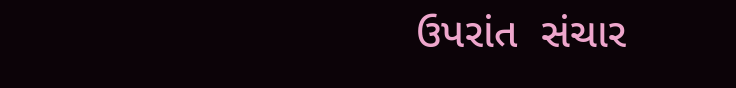ઉપરાંત  સંચાર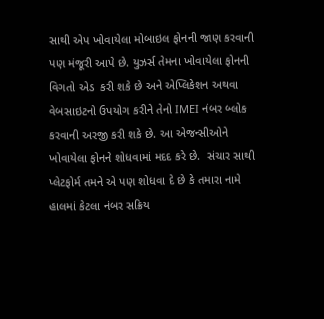સાથી એપ ખોવાયેલા મોબાઇલ ફોનની જાણ કરવાની પણ મંજૂરી આપે છે. યુઝર્સ તેમના ખોવાયેલા ફોનની વિગતો એડ  કરી શકે છે અને એપ્લિકેશન અથવા વેબસાઇટનો ઉપયોગ કરીને તેનો IMEI નંબર બ્લોક કરવાની અરજી કરી શકે છે. આ એજન્સીઓને ખોવાયેલા ફોનને શોધવામાં મદદ કરે છે.  સંચાર સાથી પ્લેટફોર્મ તમને એ પણ શોધવા દે છે કે તમારા નામે હાલમાં કેટલા નંબર સક્રિય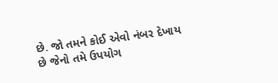છે. જો તમને કોઈ એવો નંબર દેખાય છે જેનો તમે ઉપયોગ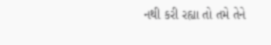નથી કરી રહ્યા તો તમે તેને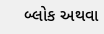બ્લોક અથવા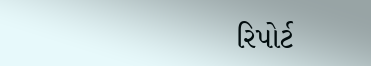રિપોર્ટ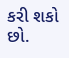કરી શકો છો.